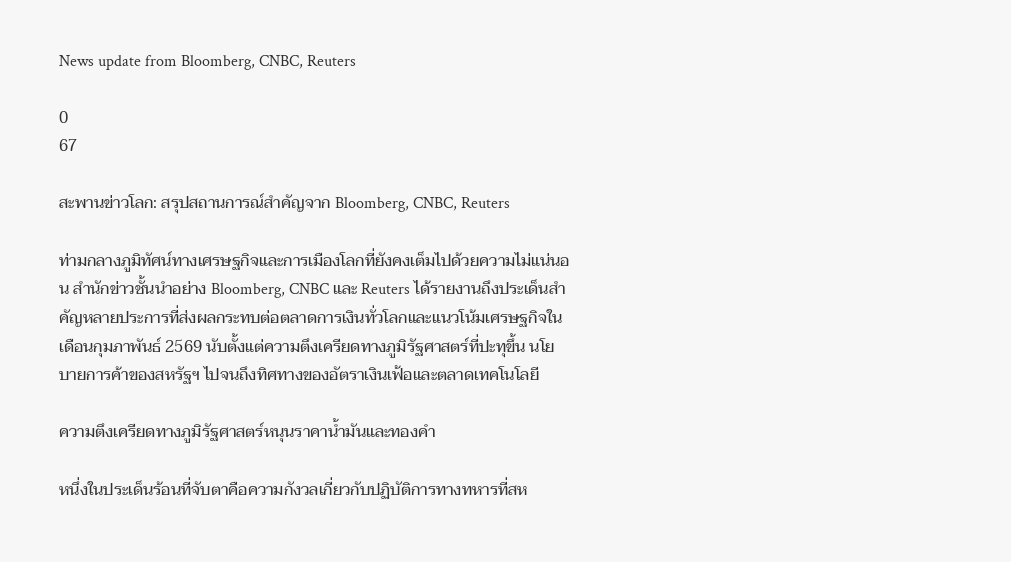News update from Bloomberg, CNBC, Reuters

0
67

สะพานข่าวโลก: สรุปสถานการณ์สำคัญจาก Bloomberg, CNBC, Reuters

ท่ามกลางภูมิทัศน์ทางเศรษฐกิจและการเมืองโลกที่ยังคงเต็มไปด้วยความไม่แน่นอน สำนักข่าวชั้นนำอย่าง Bloomberg, CNBC และ Reuters ได้รายงานถึงประเด็นสำคัญหลายประการที่ส่งผลกระทบต่อตลาดการเงินทั่วโลกและแนวโน้มเศรษฐกิจในเดือนกุมภาพันธ์ 2569 นับตั้งแต่ความตึงเครียดทางภูมิรัฐศาสตร์ที่ปะทุขึ้น นโยบายการค้าของสหรัฐฯ ไปจนถึงทิศทางของอัตราเงินเฟ้อและตลาดเทคโนโลยี

ความตึงเครียดทางภูมิรัฐศาสตร์หนุนราคาน้ำมันและทองคำ

หนึ่งในประเด็นร้อนที่จับตาคือความกังวลเกี่ยวกับปฏิบัติการทางทหารที่สห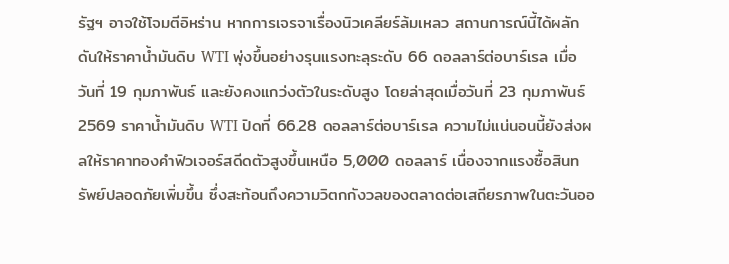รัฐฯ อาจใช้โจมตีอิหร่าน หากการเจรจาเรื่องนิวเคลียร์ล้มเหลว สถานการณ์นี้ได้ผลักดันให้ราคาน้ำมันดิบ WTI พุ่งขึ้นอย่างรุนแรงทะลุระดับ 66 ดอลลาร์ต่อบาร์เรล เมื่อวันที่ 19 กุมภาพันธ์ และยังคงแกว่งตัวในระดับสูง โดยล่าสุดเมื่อวันที่ 23 กุมภาพันธ์ 2569 ราคาน้ำมันดิบ WTI ปิดที่ 66.28 ดอลลาร์ต่อบาร์เรล ความไม่แน่นอนนี้ยังส่งผลให้ราคาทองคำฟิวเจอร์สดีดตัวสูงขึ้นเหนือ 5,000 ดอลลาร์ เนื่องจากแรงซื้อสินทรัพย์ปลอดภัยเพิ่มขึ้น ซึ่งสะท้อนถึงความวิตกกังวลของตลาดต่อเสถียรภาพในตะวันออ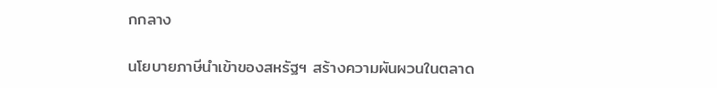กกลาง

นโยบายภาษีนำเข้าของสหรัฐฯ สร้างความผันผวนในตลาด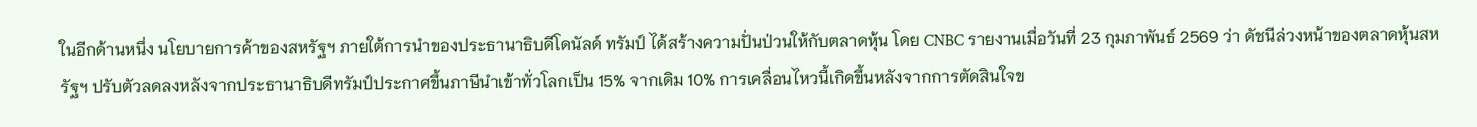ในอีกด้านหนึ่ง นโยบายการค้าของสหรัฐฯ ภายใต้การนำของประธานาธิบดีโดนัลด์ ทรัมป์ ได้สร้างความปั่นป่วนให้กับตลาดหุ้น โดย CNBC รายงานเมื่อวันที่ 23 กุมภาพันธ์ 2569 ว่า ดัชนีล่วงหน้าของตลาดหุ้นสหรัฐฯ ปรับตัวลดลงหลังจากประธานาธิบดีทรัมป์ประกาศขึ้นภาษีนำเข้าทั่วโลกเป็น 15% จากเดิม 10% การเคลื่อนไหวนี้เกิดขึ้นหลังจากการตัดสินใจข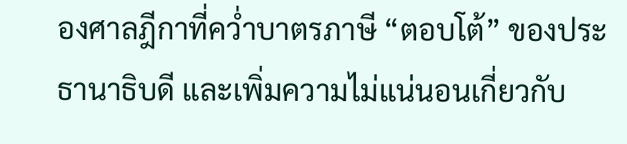องศาลฎีกาที่คว่ำบาตรภาษี “ตอบโต้” ของประธานาธิบดี และเพิ่มความไม่แน่นอนเกี่ยวกับ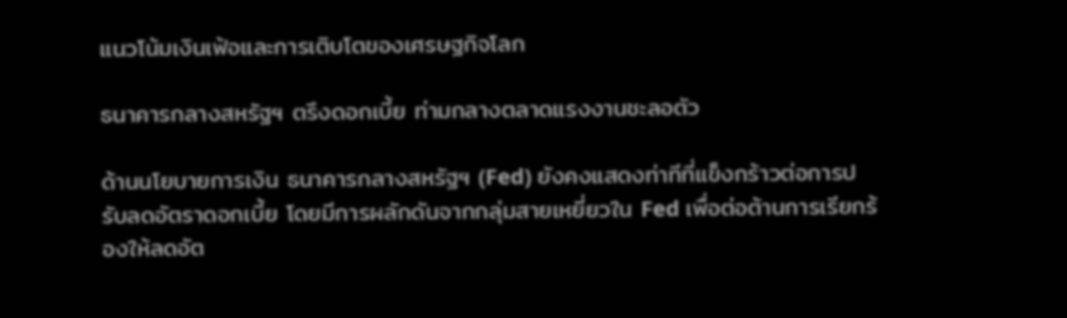แนวโน้มเงินเฟ้อและการเติบโตของเศรษฐกิจโลก

ธนาคารกลางสหรัฐฯ ตรึงดอกเบี้ย ท่ามกลางตลาดแรงงานชะลอตัว

ด้านนโยบายการเงิน ธนาคารกลางสหรัฐฯ (Fed) ยังคงแสดงท่าทีที่แข็งกร้าวต่อการปรับลดอัตราดอกเบี้ย โดยมีการผลักดันจากกลุ่มสายเหยี่ยวใน Fed เพื่อต่อต้านการเรียกร้องให้ลดอัต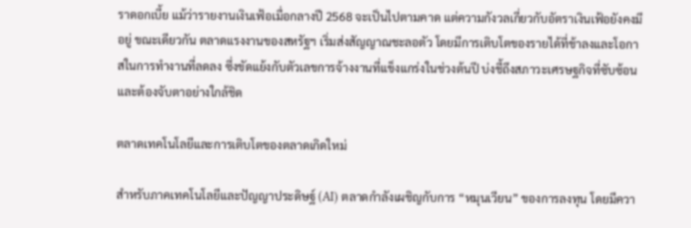ราดอกเบี้ย แม้ว่ารายงานเงินเฟ้อเมื่อกลางปี 2568 จะเป็นไปตามคาด แต่ความกังวลเกี่ยวกับอัตราเงินเฟ้อยังคงมีอยู่ ขณะเดียวกัน ตลาดแรงงานของสหรัฐฯ เริ่มส่งสัญญาณชะลอตัว โดยมีการเติบโตของรายได้ที่ช้าลงและโอกาสในการทำงานที่ลดลง ซึ่งขัดแย้งกับตัวเลขการจ้างงานที่แข็งแกร่งในช่วงต้นปี บ่งชี้ถึงสภาวะเศรษฐกิจที่ซับซ้อนและต้องจับตาอย่างใกล้ชิด

ตลาดเทคโนโลยีและการเติบโตของตลาดเกิดใหม่

สำหรับภาคเทคโนโลยีและปัญญาประดิษฐ์ (AI) ตลาดกำลังเผชิญกับการ “หมุนเวียน” ของการลงทุน โดยมีควา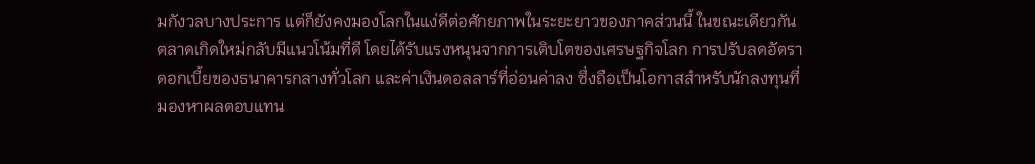มกังวลบางประการ แต่ก็ยังคงมองโลกในแง่ดีต่อศักยภาพในระยะยาวของภาคส่วนนี้ ในขณะเดียวกัน ตลาดเกิดใหม่กลับมีแนวโน้มที่ดี โดยได้รับแรงหนุนจากการเติบโตของเศรษฐกิจโลก การปรับลดอัตราดอกเบี้ยของธนาคารกลางทั่วโลก และค่าเงินดอลลาร์ที่อ่อนค่าลง ซึ่งถือเป็นโอกาสสำหรับนักลงทุนที่มองหาผลตอบแทน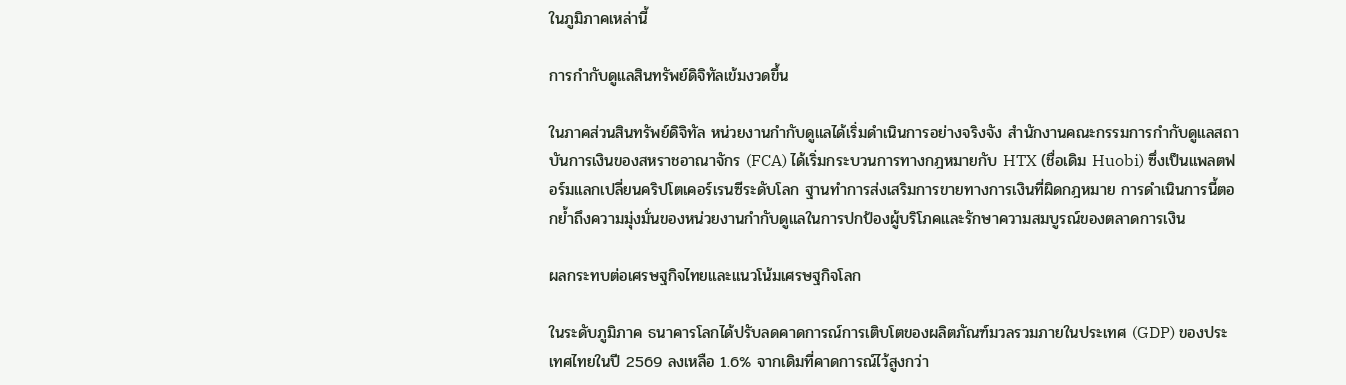ในภูมิภาคเหล่านี้

การกำกับดูแลสินทรัพย์ดิจิทัลเข้มงวดขึ้น

ในภาคส่วนสินทรัพย์ดิจิทัล หน่วยงานกำกับดูแลได้เริ่มดำเนินการอย่างจริงจัง สำนักงานคณะกรรมการกำกับดูแลสถาบันการเงินของสหราชอาณาจักร (FCA) ได้เริ่มกระบวนการทางกฎหมายกับ HTX (ชื่อเดิม Huobi) ซึ่งเป็นแพลตฟอร์มแลกเปลี่ยนคริปโตเคอร์เรนซีระดับโลก ฐานทำการส่งเสริมการขายทางการเงินที่ผิดกฎหมาย การดำเนินการนี้ตอกย้ำถึงความมุ่งมั่นของหน่วยงานกำกับดูแลในการปกป้องผู้บริโภคและรักษาความสมบูรณ์ของตลาดการเงิน

ผลกระทบต่อเศรษฐกิจไทยและแนวโน้มเศรษฐกิจโลก

ในระดับภูมิภาค ธนาคารโลกได้ปรับลดคาดการณ์การเติบโตของผลิตภัณฑ์มวลรวมภายในประเทศ (GDP) ของประเทศไทยในปี 2569 ลงเหลือ 1.6% จากเดิมที่คาดการณ์ไว้สูงกว่า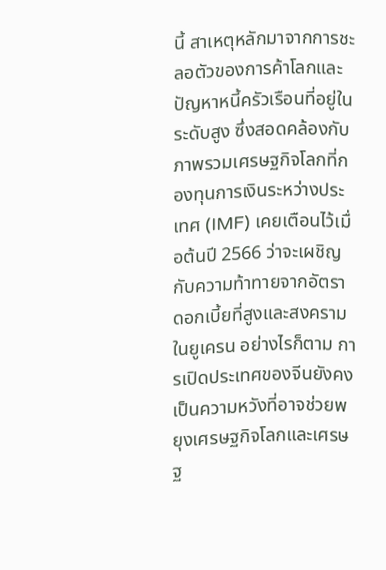นี้ สาเหตุหลักมาจากการชะลอตัวของการค้าโลกและปัญหาหนี้ครัวเรือนที่อยู่ในระดับสูง ซึ่งสอดคล้องกับภาพรวมเศรษฐกิจโลกที่กองทุนการเงินระหว่างประเทศ (IMF) เคยเตือนไว้เมื่อต้นปี 2566 ว่าจะเผชิญกับความท้าทายจากอัตราดอกเบี้ยที่สูงและสงครามในยูเครน อย่างไรก็ตาม การเปิดประเทศของจีนยังคงเป็นความหวังที่อาจช่วยพยุงเศรษฐกิจโลกและเศรษฐ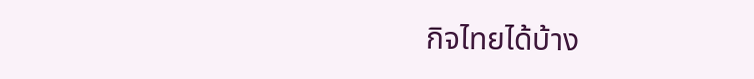กิจไทยได้บ้าง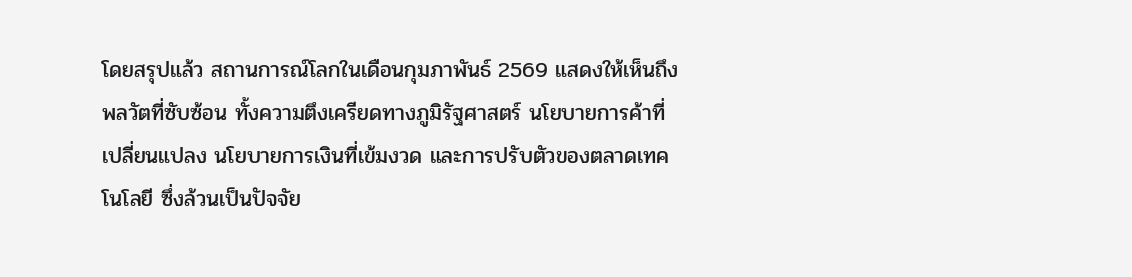โดยสรุปแล้ว สถานการณ์โลกในเดือนกุมภาพันธ์ 2569 แสดงให้เห็นถึงพลวัตที่ซับซ้อน ทั้งความตึงเครียดทางภูมิรัฐศาสตร์ นโยบายการค้าที่เปลี่ยนแปลง นโยบายการเงินที่เข้มงวด และการปรับตัวของตลาดเทคโนโลยี ซึ่งล้วนเป็นปัจจัย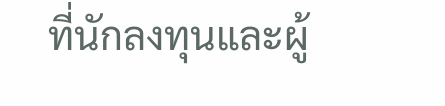ที่นักลงทุนและผู้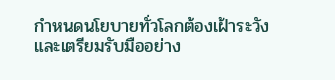กำหนดนโยบายทั่วโลกต้องเฝ้าระวังและเตรียมรับมืออย่าง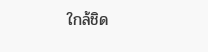ใกล้ชิด